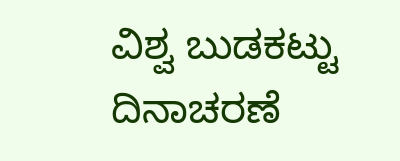ವಿಶ್ವ ಬುಡಕಟ್ಟು ದಿನಾಚರಣೆ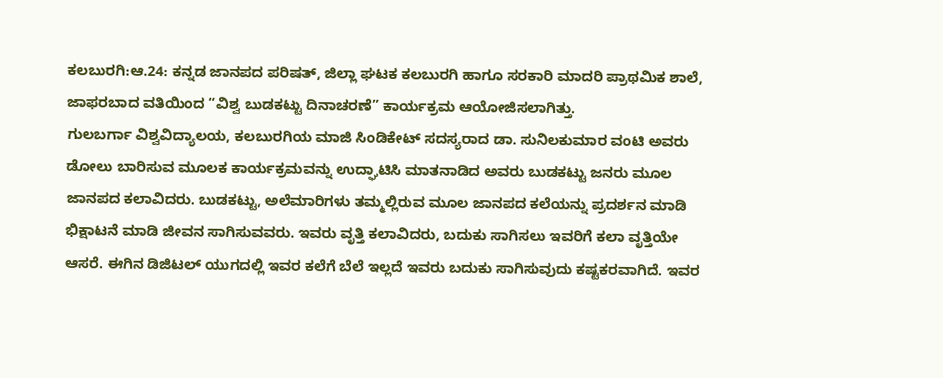ಕಲಬುರಗಿ:ಆ.24: ಕನ್ನಡ ಜಾನಪದ ಪರಿಷತ್, ಜಿಲ್ಲಾ ಘಟಕ ಕಲಬುರಗಿ ಹಾಗೂ ಸರಕಾರಿ ಮಾದರಿ ಪ್ರಾಥಮಿಕ ಶಾಲೆ, ಜಾಫರಬಾದ ವತಿಯಿಂದ “ವಿಶ್ವ ಬುಡಕಟ್ಟು ದಿನಾಚರಣೆ” ಕಾರ್ಯಕ್ರಮ ಆಯೋಜಿಸಲಾಗಿತ್ತು.
ಗುಲಬರ್ಗಾ ವಿಶ್ವವಿದ್ಯಾಲಯ, ಕಲಬುರಗಿಯ ಮಾಜಿ ಸಿಂಡಿಕೇಟ್ ಸದಸ್ಯರಾದ ಡಾ. ಸುನಿಲಕುಮಾರ ವಂಟಿ ಅವರು ಡೋಲು ಬಾರಿಸುವ ಮೂಲಕ ಕಾರ್ಯಕ್ರಮವನ್ನು ಉದ್ಘಾಟಿಸಿ ಮಾತನಾಡಿದ ಅವರು ಬುಡಕಟ್ಟು ಜನರು ಮೂಲ ಜಾನಪದ ಕಲಾವಿದರು. ಬುಡಕಟ್ಟು, ಅಲೆಮಾರಿಗಳು ತಮ್ಮಲ್ಲಿರುವ ಮೂಲ ಜಾನಪದ ಕಲೆಯನ್ನು ಪ್ರದರ್ಶನ ಮಾಡಿ ಭಿಕ್ಷಾಟನೆ ಮಾಡಿ ಜೀವನ ಸಾಗಿಸುವವರು. ಇವರು ವೃತ್ತಿ ಕಲಾವಿದರು, ಬದುಕು ಸಾಗಿಸಲು ಇವರಿಗೆ ಕಲಾ ವೃತ್ತಿಯೇ ಆಸರೆ. ಈಗಿನ ಡಿಜಿಟಲ್ ಯುಗದಲ್ಲಿ ಇವರ ಕಲೆಗೆ ಬೆಲೆ ಇಲ್ಲದೆ ಇವರು ಬದುಕು ಸಾಗಿಸುವುದು ಕಷ್ಟಕರವಾಗಿದೆ. ಇವರ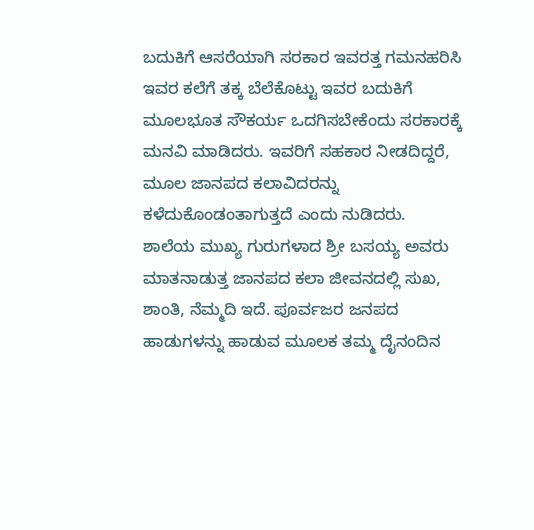ಬದುಕಿಗೆ ಆಸರೆಯಾಗಿ ಸರಕಾರ ಇವರತ್ತ ಗಮನಹರಿಸಿ ಇವರ ಕಲೆಗೆ ತಕ್ಕ ಬೆಲೆಕೊಟ್ಟು ಇವರ ಬದುಕಿಗೆ ಮೂಲಭೂತ ಸೌಕರ್ಯ ಒದಗಿಸಬೇಕೆಂದು ಸರಕಾರಕ್ಕೆ ಮನವಿ ಮಾಡಿದರು. ಇವರಿಗೆ ಸಹಕಾರ ನೀಡದಿದ್ದರೆ, ಮೂಲ ಜಾನಪದ ಕಲಾವಿದರನ್ನು ಕಳೆದುಕೊಂಡಂತಾಗುತ್ತದೆ ಎಂದು ನುಡಿದರು.
ಶಾಲೆಯ ಮುಖ್ಯ ಗುರುಗಳಾದ ಶ್ರೀ ಬಸಯ್ಯ ಅವರು ಮಾತನಾಡುತ್ತ ಜಾನಪದ ಕಲಾ ಜೀವನದಲ್ಲಿ ಸುಖ, ಶಾಂತಿ, ನೆಮ್ಮದಿ ಇದೆ. ಪೂರ್ವಜರ ಜನಪದ ಹಾಡುಗಳನ್ನು ಹಾಡುವ ಮೂಲಕ ತಮ್ಮ ದೈನಂದಿನ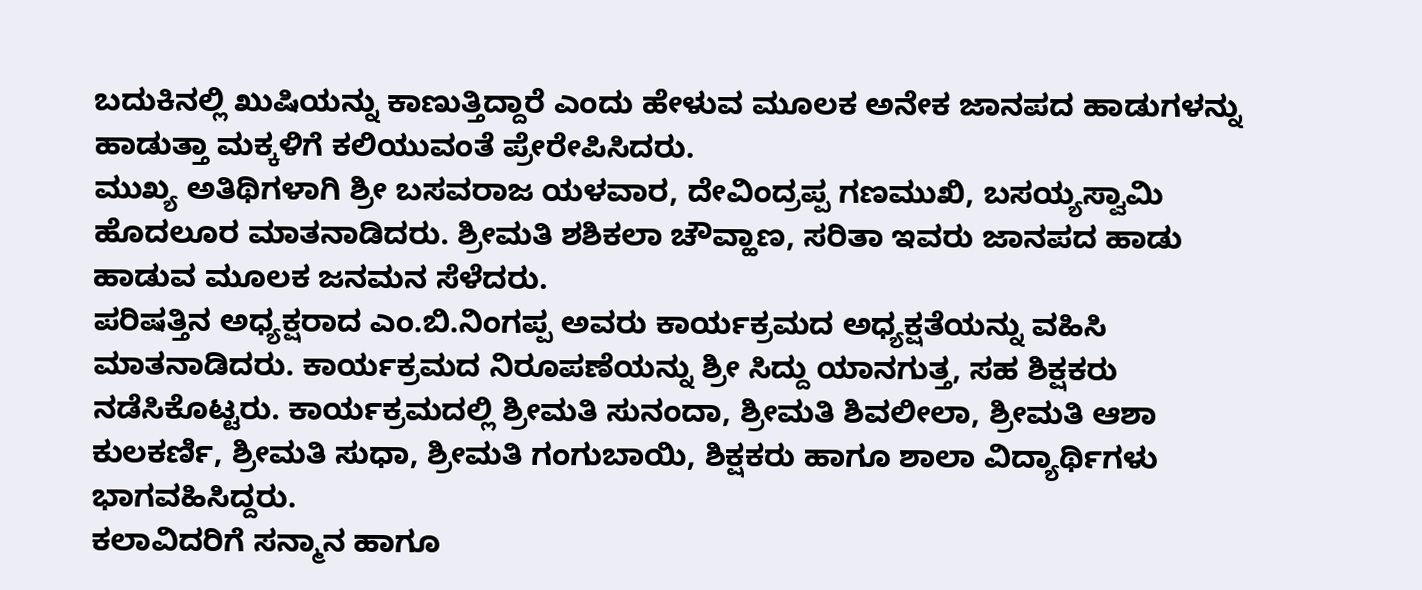ಬದುಕಿನಲ್ಲಿ ಖುಷಿಯನ್ನು ಕಾಣುತ್ತಿದ್ದಾರೆ ಎಂದು ಹೇಳುವ ಮೂಲಕ ಅನೇಕ ಜಾನಪದ ಹಾಡುಗಳನ್ನು ಹಾಡುತ್ತಾ ಮಕ್ಕಳಿಗೆ ಕಲಿಯುವಂತೆ ಪ್ರೇರೇಪಿಸಿದರು.
ಮುಖ್ಯ ಅತಿಥಿಗಳಾಗಿ ಶ್ರೀ ಬಸವರಾಜ ಯಳವಾರ, ದೇವಿಂದ್ರಪ್ಪ ಗಣಮುಖಿ, ಬಸಯ್ಯಸ್ವಾಮಿ ಹೊದಲೂರ ಮಾತನಾಡಿದರು. ಶ್ರೀಮತಿ ಶಶಿಕಲಾ ಚೌವ್ಹಾಣ, ಸರಿತಾ ಇವರು ಜಾನಪದ ಹಾಡು ಹಾಡುವ ಮೂಲಕ ಜನಮನ ಸೆಳೆದರು.
ಪರಿಷತ್ತಿನ ಅಧ್ಯಕ್ಷರಾದ ಎಂ.ಬಿ.ನಿಂಗಪ್ಪ ಅವರು ಕಾರ್ಯಕ್ರಮದ ಅಧ್ಯಕ್ಷತೆಯನ್ನು ವಹಿಸಿ ಮಾತನಾಡಿದರು. ಕಾರ್ಯಕ್ರಮದ ನಿರೂಪಣೆಯನ್ನು ಶ್ರೀ ಸಿದ್ದು ಯಾನಗುತ್ತ, ಸಹ ಶಿಕ್ಷಕರು ನಡೆಸಿಕೊಟ್ಟರು. ಕಾರ್ಯಕ್ರಮದಲ್ಲಿ ಶ್ರೀಮತಿ ಸುನಂದಾ, ಶ್ರೀಮತಿ ಶಿವಲೀಲಾ, ಶ್ರೀಮತಿ ಆಶಾ ಕುಲಕರ್ಣಿ, ಶ್ರೀಮತಿ ಸುಧಾ, ಶ್ರೀಮತಿ ಗಂಗುಬಾಯಿ, ಶಿಕ್ಷಕರು ಹಾಗೂ ಶಾಲಾ ವಿದ್ಯಾರ್ಥಿಗಳು ಭಾಗವಹಿಸಿದ್ದರು.
ಕಲಾವಿದರಿಗೆ ಸನ್ಮಾನ ಹಾಗೂ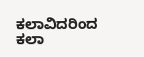ಕಲಾವಿದರಿಂದ ಕಲಾ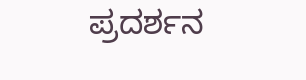ಪ್ರದರ್ಶನ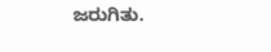ಜರುಗಿತು.